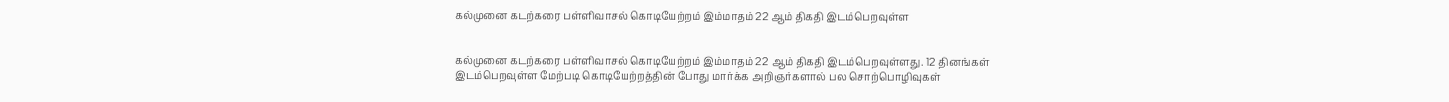கல்முனை கடற்கரை பள்ளிவாசல் கொடியேற்றம் இம்மாதம் 22 ஆம் திகதி இடம்பெறவுள்ள


கல்முனை கடற்கரை பள்ளிவாசல் கொடியேற்றம் இம்மாதம் 22 ஆம் திகதி இடம்பெறவுள்ளது. 12 தினங்கள் இடம்பெறவுள்ள மேற்படி கொடியேற்றத்தின் போது மார்க்க அறிஞர்களால் பல சொற்பொழிவுகள்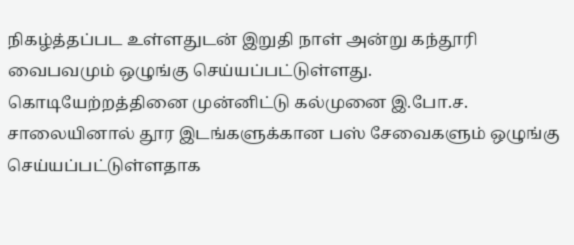நிகழ்த்தப்பட உள்ளதுடன் இறுதி நாள் அன்று கந்தூரி வைபவமும் ஒழுங்கு செய்யப்பட்டுள்ளது.
கொடியேற்றத்தினை முன்னிட்டு கல்முனை இ.போ.ச. சாலையினால் தூர இடங்களுக்கான பஸ் சேவைகளும் ஒழுங்கு செய்யப்பட்டுள்ளதாக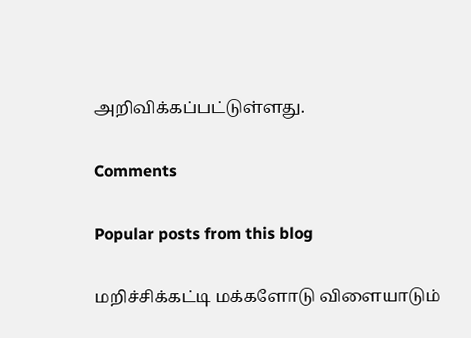அறிவிக்கப்பட்டுள்ளது.

Comments

Popular posts from this blog

மறிச்சிக்கட்டி மக்களோடு விளையாடும்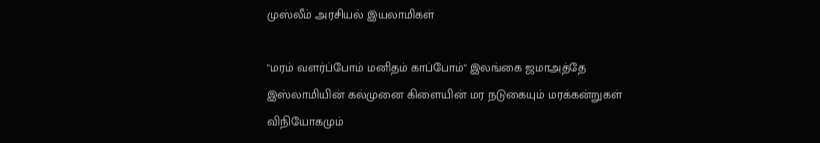முஸ்லீம் அரசியல் இயலாமிகள்

"மரம் வளர்ப்போம் மனிதம் காப்போம்" இலங்கை ஜமாஅத்தே இஸ்லாமியின் கல்முனை கிளையின் மர நடுகையும் மரக்கன்றுகள் விநியோகமும்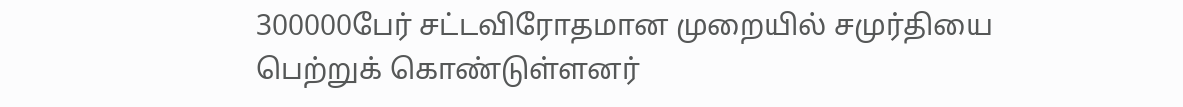300000பேர் சட்டவிரோதமான முறையில் சமுர்தியை பெற்றுக் கொண்டுள்ளனர்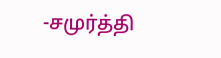-சமுர்த்தி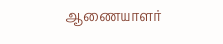ஆணையாளர்